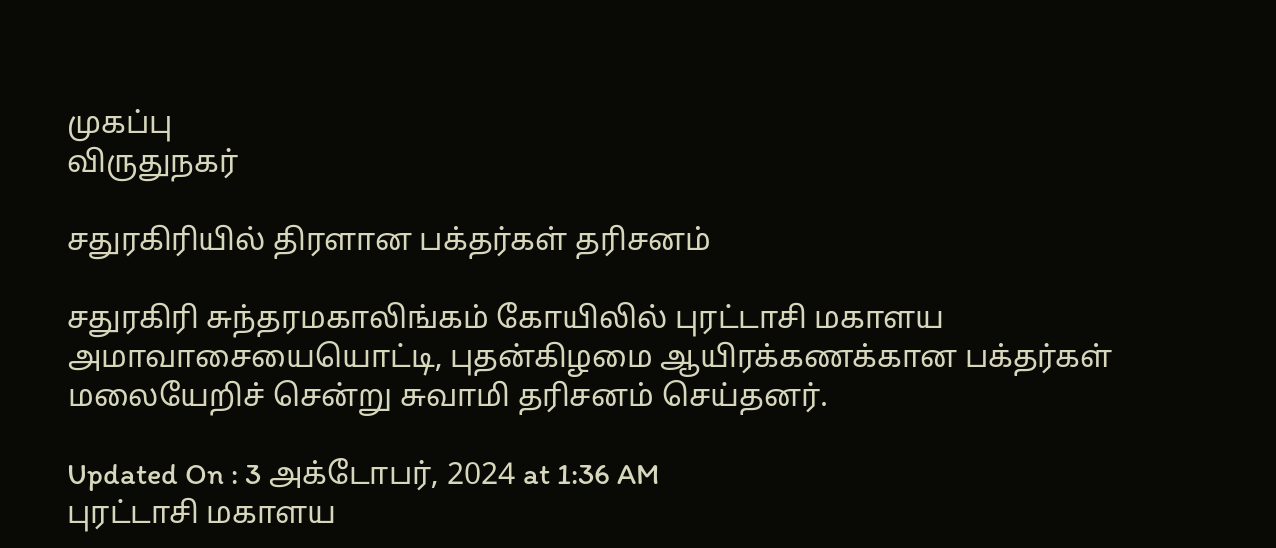முகப்பு
விருதுநகர்

சதுரகிரியில் திரளான பக்தர்கள் தரிசனம்

சதுரகிரி சுந்தரமகாலிங்கம் கோயிலில் புரட்டாசி மகாளய அமாவாசையையொட்டி, புதன்கிழமை ஆயிரக்கணக்கான பக்தர்கள் மலையேறிச் சென்று சுவாமி தரிசனம் செய்தனர்.

Updated On : 3 அக்டோபர், 2024 at 1:36 AM
புரட்டாசி மகாளய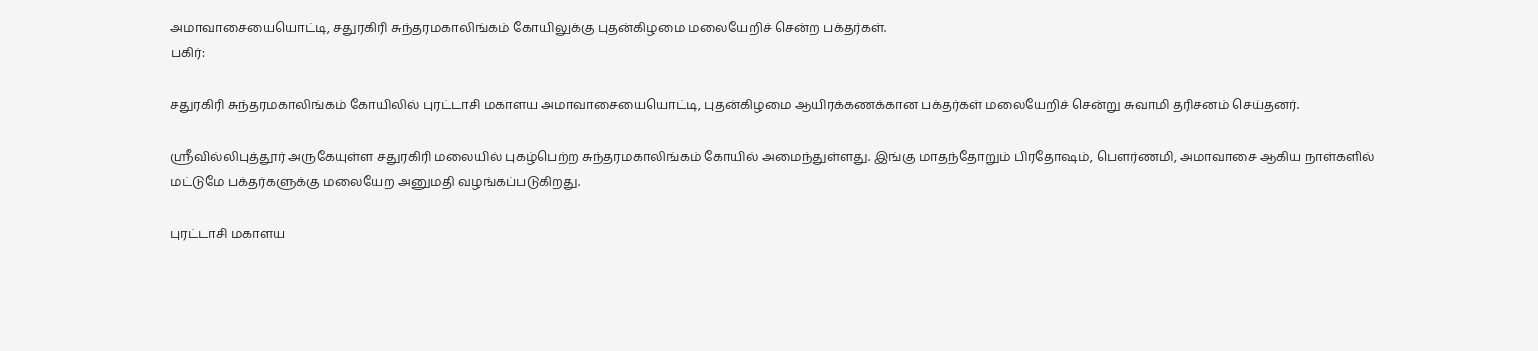அமாவாசையையொட்டி, சதுரகிரி சுந்தரமகாலிங்கம் கோயிலுக்கு புதன்கிழமை மலையேறிச் சென்ற பக்தர்கள்.
பகிர்:

சதுரகிரி சுந்தரமகாலிங்கம் கோயிலில் புரட்டாசி மகாளய அமாவாசையையொட்டி, புதன்கிழமை ஆயிரக்கணக்கான பக்தர்கள் மலையேறிச் சென்று சுவாமி தரிசனம் செய்தனர்.

ஸ்ரீவில்லிபுத்தூர் அருகேயுள்ள சதுரகிரி மலையில் புகழ்பெற்ற சுந்தரமகாலிங்கம் கோயில் அமைந்துள்ளது. இங்கு மாதந்தோறும் பிரதோஷம், பெளர்ணமி, அமாவாசை ஆகிய நாள்களில் மட்டுமே பக்தர்களுக்கு மலையேற அனுமதி வழங்கப்படுகிறது.

புரட்டாசி மகாளய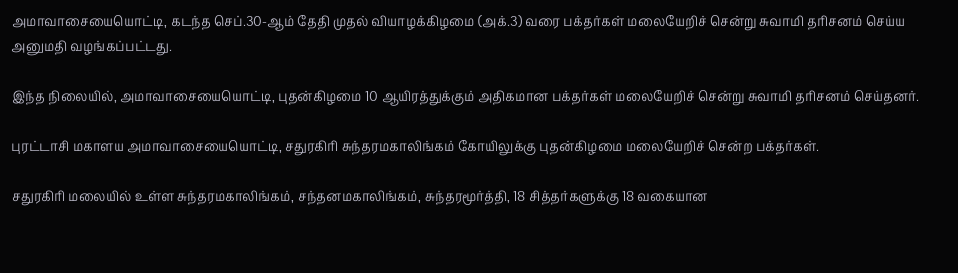அமாவாசையையொட்டி, கடந்த செப்.30-ஆம் தேதி முதல் வியாழக்கிழமை (அக்.3) வரை பக்தர்கள் மலையேறிச் சென்று சுவாமி தரிசனம் செய்ய அனுமதி வழங்கப்பட்டது.

இந்த நிலையில், அமாவாசையையொட்டி, புதன்கிழமை 10 ஆயிரத்துக்கும் அதிகமான பக்தர்கள் மலையேறிச் சென்று சுவாமி தரிசனம் செய்தனர்.

புரட்டாசி மகாளய அமாவாசையையொட்டி, சதுரகிரி சுந்தரமகாலிங்கம் கோயிலுக்கு புதன்கிழமை மலையேறிச் சென்ற பக்தர்கள்.

சதுரகிரி மலையில் உள்ள சுந்தரமகாலிங்கம், சந்தனமகாலிங்கம், சுந்தரமூர்த்தி, 18 சித்தர்களுக்கு 18 வகையான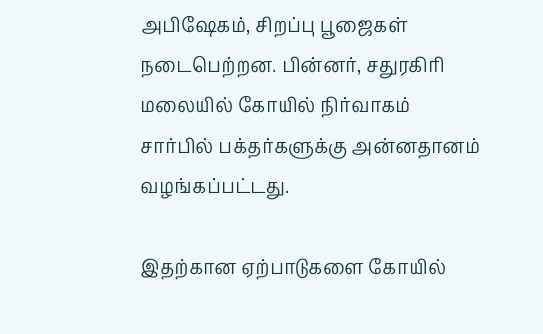அபிஷேகம், சிறப்பு பூஜைகள் நடைபெற்றன. பின்னர், சதுரகிரி மலையில் கோயில் நிர்வாகம் சார்பில் பக்தர்களுக்கு அன்னதானம் வழங்கப்பட்டது.

இதற்கான ஏற்பாடுகளை கோயில்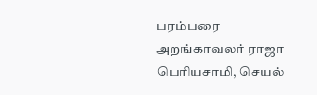பரம்பரை அறங்காவலர் ராஜா பெரியசாமி, செயல்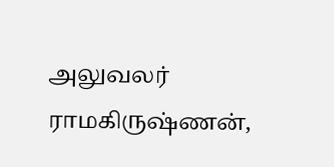அலுவலர் ராமகிருஷ்ணன்,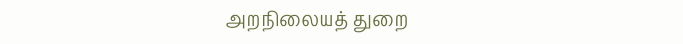அறநிலையத் துறை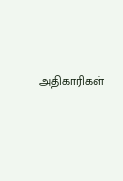அதிகாரிகள்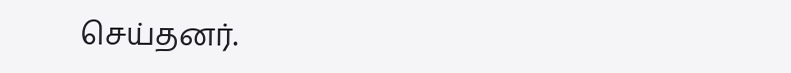செய்தனர்.